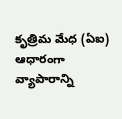కృత్రిమ మేధ (ఏఐ) ఆధారంగా వ్యాపారాన్ని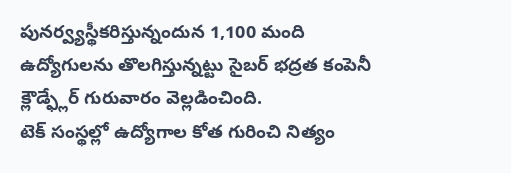పునర్వ్యస్థీకరిస్తున్నందున 1,100 మంది ఉద్యోగులను తొలగిస్తున్నట్టు సైబర్ భద్రత కంపెనీ క్లౌడ్ఫ్లేర్ గురువారం వెల్లడించింది.
టెక్ సంస్థల్లో ఉద్యోగాల కోత గురించి నిత్యం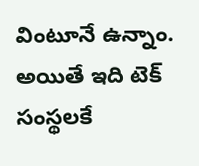వింటూనే ఉన్నాం. అయితే ఇది టెక్ సంస్థలకే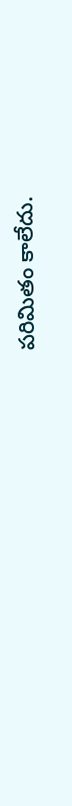పరిమితం కాలేదు.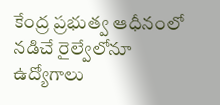కేంద్ర ప్రభుత్వ ఆధీనంలో నడిచే రైల్వేలోనూ ఉద్యోగాలు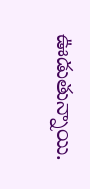ఊడుతున్నాయి.